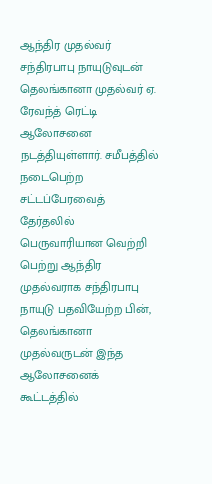ஆந்திர முதல்வர் சந்திரபாபு நாயுடுவுடன் தெலங்கானா முதல்வர் ஏ. ரேவந்த் ரெட்டி ஆலோசனை நடத்தியுள்ளார். சமீபத்தில் நடைபெற்ற சட்டப்பேரவைத் தேர்தலில் பெருவாரியான வெற்றி பெற்று ஆந்திர முதல்வராக சந்திரபாபு நாயுடு பதவியேற்ற பின், தெலங்கானா முதல்வருடன் இந்த ஆலோசனைக் கூட்டத்தில்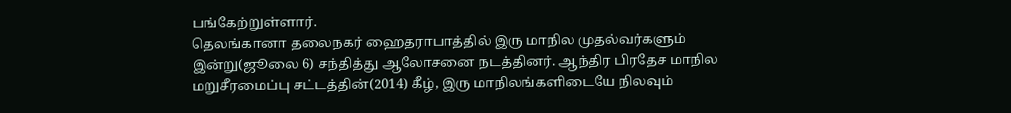பங்கேற்றுள்ளார்.
தெலங்கானா தலைநகர் ஹைதராபாத்தில் இரு மாநில முதல்வர்களும் இன்று(ஜூலை 6) சந்தித்து ஆலோசனை நடத்தினர். ஆந்திர பிரதேச மாநில மறுசீரமைப்பு சட்டத்தின்(2014) கீழ், இரு மாநிலங்களிடையே நிலவும்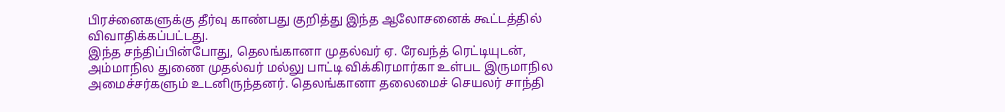பிரச்னைகளுக்கு தீர்வு காண்பது குறித்து இந்த ஆலோசனைக் கூட்டத்தில் விவாதிக்கப்பட்டது.
இந்த சந்திப்பின்போது, தெலங்கானா முதல்வர் ஏ. ரேவந்த் ரெட்டியுடன், அம்மாநில துணை முதல்வர் மல்லு பாட்டி விக்கிரமார்கா உள்பட இருமாநில அமைச்சர்களும் உடனிருந்தனர். தெலங்கானா தலைமைச் செயலர் சாந்தி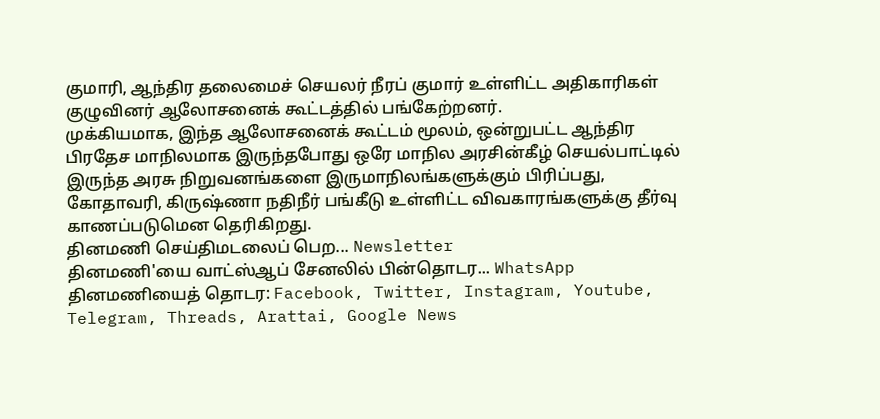குமாரி, ஆந்திர தலைமைச் செயலர் நீரப் குமார் உள்ளிட்ட அதிகாரிகள் குழுவினர் ஆலோசனைக் கூட்டத்தில் பங்கேற்றனர்.
முக்கியமாக, இந்த ஆலோசனைக் கூட்டம் மூலம், ஒன்றுபட்ட ஆந்திர பிரதேச மாநிலமாக இருந்தபோது ஒரே மாநில அரசின்கீழ் செயல்பாட்டில் இருந்த அரசு நிறுவனங்களை இருமாநிலங்களுக்கும் பிரிப்பது, கோதாவரி, கிருஷ்ணா நதிநீர் பங்கீடு உள்ளிட்ட விவகாரங்களுக்கு தீர்வு காணப்படுமென தெரிகிறது.
தினமணி செய்திமடலைப் பெற... Newsletter
தினமணி'யை வாட்ஸ்ஆப் சேனலில் பின்தொடர... WhatsApp
தினமணியைத் தொடர: Facebook, Twitter, Instagram, Youtube, Telegram, Threads, Arattai, Google News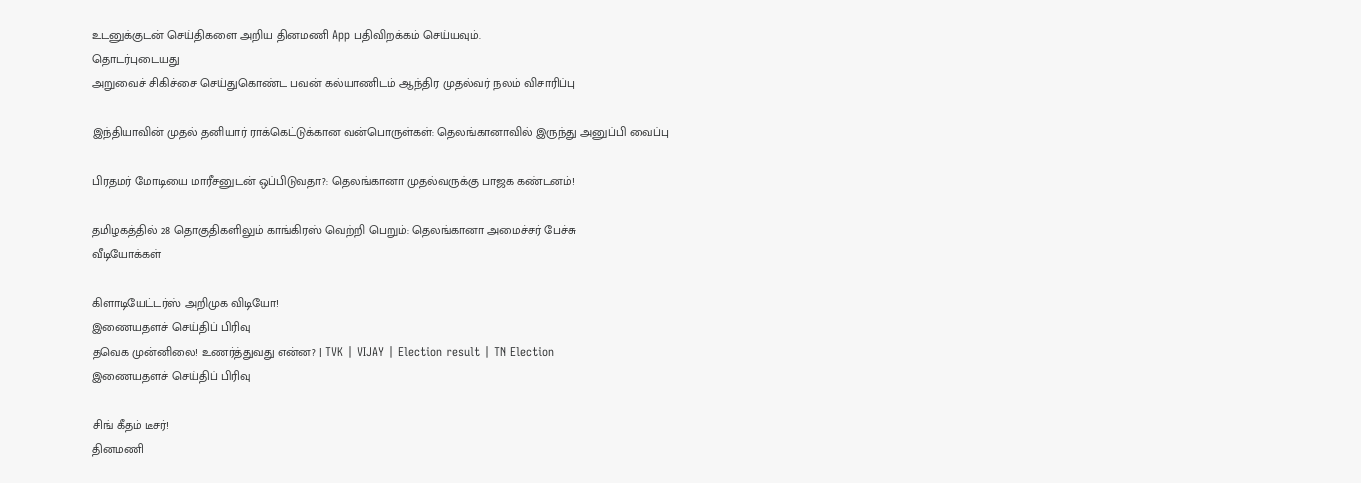உடனுக்குடன் செய்திகளை அறிய தினமணி App பதிவிறக்கம் செய்யவும்.
தொடர்புடையது
அறுவைச் சிகிச்சை செய்துகொண்ட பவன் கல்யாணிடம் ஆந்திர முதல்வர் நலம் விசாரிப்பு

இந்தியாவின் முதல் தனியார் ராக்கெட்டுக்கான வன்பொருள்கள்: தெலங்கானாவில் இருந்து அனுப்பி வைப்பு

பிரதமர் மோடியை மாரீசனுடன் ஒப்பிடுவதா?: தெலங்கானா முதல்வருக்கு பாஜக கண்டனம்!

தமிழகத்தில் 28 தொகுதிகளிலும் காங்கிரஸ் வெற்றி பெறும்: தெலங்கானா அமைச்சர் பேச்சு
வீடியோக்கள்

கிளாடியேட்டர்ஸ் அறிமுக விடியோ!
இணையதளச் செய்திப் பிரிவு
தவெக முன்னிலை! உணர்த்துவது என்ன? | TVK | VIJAY | Election result | TN Election
இணையதளச் செய்திப் பிரிவு

சிங் கீதம் டீசர்!
தினமணி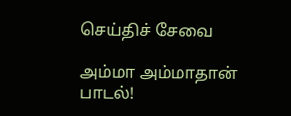செய்திச் சேவை

அம்மா அம்மாதான் பாடல்!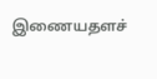இணையதளச்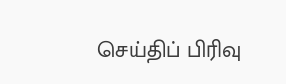செய்திப் பிரிவு